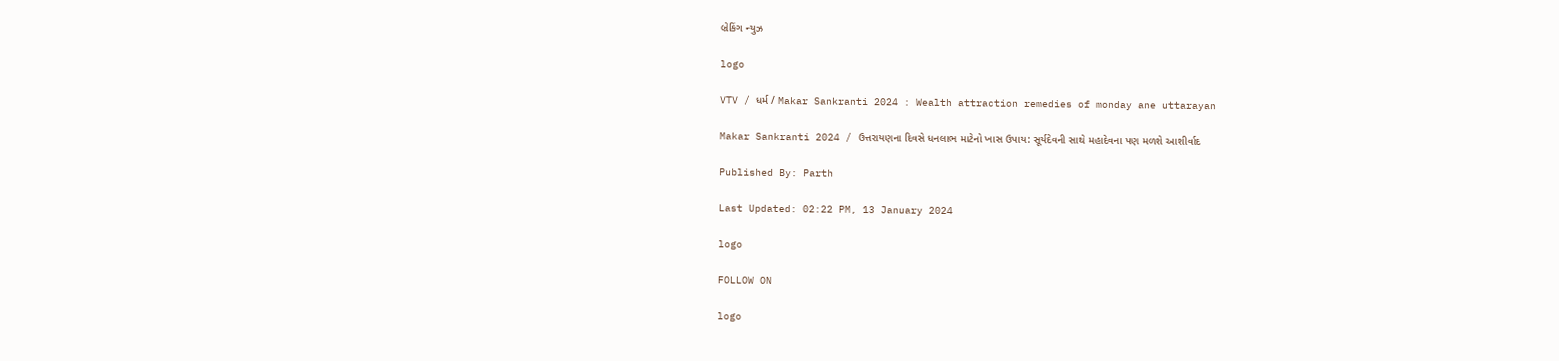બ્રેકિંગ ન્યુઝ

logo

VTV / ધર્મ / Makar Sankranti 2024 : Wealth attraction remedies of monday ane uttarayan

Makar Sankranti 2024 / ઉત્તરાયણના દિવસે ધનલાભ માટેનો ખાસ ઉપાય: સૂર્યદેવની સાથે મહાદેવના પણ મળશે આશીર્વાદ

Published By: Parth

Last Updated: 02:22 PM, 13 January 2024

logo

FOLLOW ON

logo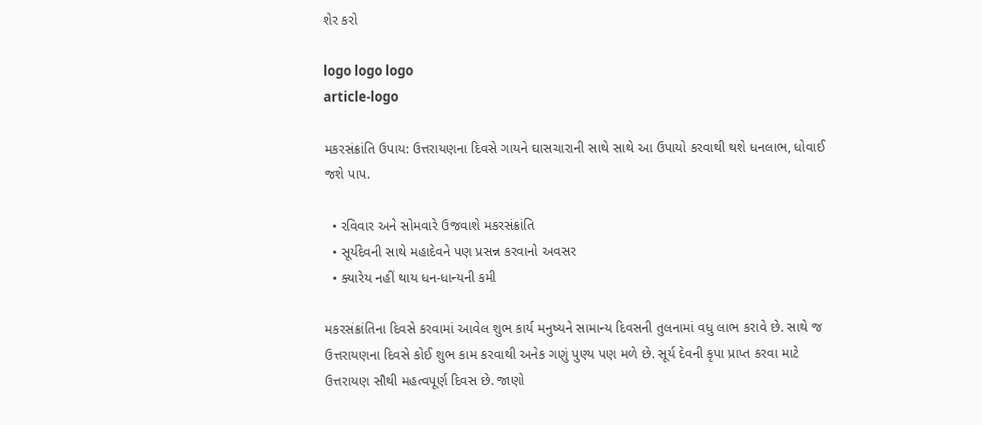શેર કરો

logo logo logo
article-logo

મકરસંક્રાંતિ ઉપાય: ઉત્તરાયણના દિવસે ગાયને ઘાસચારાની સાથે સાથે આ ઉપાયો કરવાથી થશે ધનલાભ, ધોવાઈ જશે પાપ.

  • રવિવાર અને સોમવારે ઉજવાશે મકરસંક્રાંતિ
  • સૂર્યદેવની સાથે મહાદેવને પણ પ્રસન્ન કરવાનો અવસર
  • ક્યારેય નહીં થાય ધન-ધાન્યની કમી

મકરસંક્રાંતિના દિવસે કરવામાં આવેલ શુભ કાર્ય મનુષ્યને સામાન્ય દિવસની તુલનામાં વધુ લાભ કરાવે છે. સાથે જ ઉત્તરાયણના દિવસે કોઈ શુભ કામ કરવાથી અનેક ગણું પુણ્ય પણ મળે છે. સૂર્ય દેવની કૃપા પ્રાપ્ત કરવા માટે ઉત્તરાયણ સૌથી મહત્વપૂર્ણ દિવસ છે. જાણો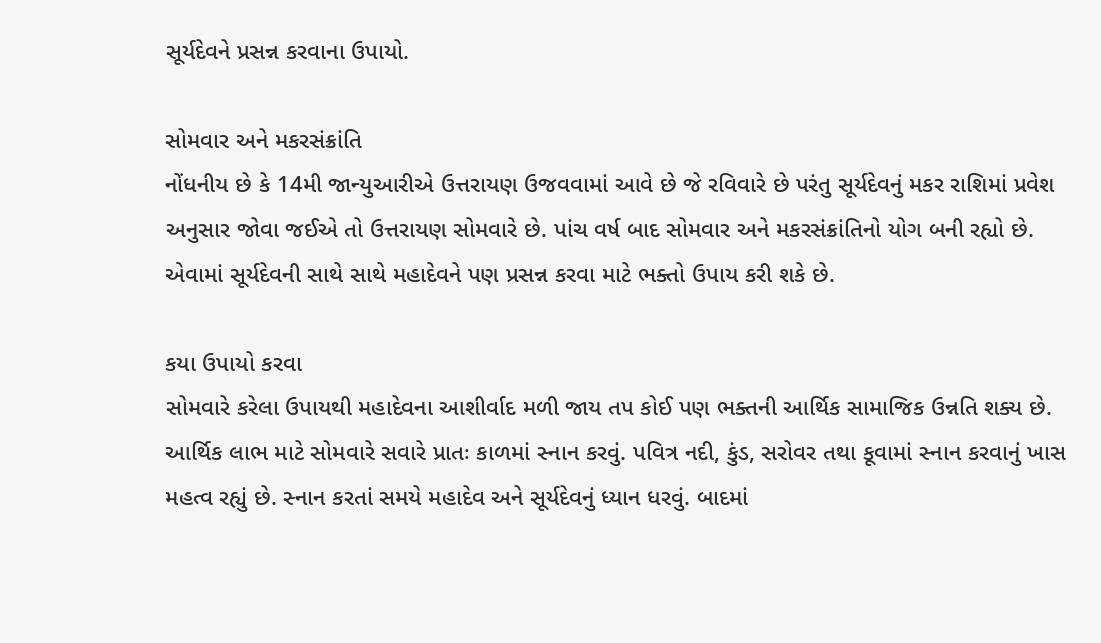સૂર્યદેવને પ્રસન્ન કરવાના ઉપાયો.

સોમવાર અને મકરસંક્રાંતિ
નોંધનીય છે કે 14મી જાન્યુઆરીએ ઉત્તરાયણ ઉજવવામાં આવે છે જે રવિવારે છે પરંતુ સૂર્યદેવનું મકર રાશિમાં પ્રવેશ અનુસાર જોવા જઈએ તો ઉત્તરાયણ સોમવારે છે. પાંચ વર્ષ બાદ સોમવાર અને મકરસંક્રાંતિનો યોગ બની રહ્યો છે. એવામાં સૂર્યદેવની સાથે સાથે મહાદેવને પણ પ્રસન્ન કરવા માટે ભક્તો ઉપાય કરી શકે છે.

કયા ઉપાયો કરવા
સોમવારે કરેલા ઉપાયથી મહાદેવના આશીર્વાદ મળી જાય તપ કોઈ પણ ભક્તની આર્થિક સામાજિક ઉન્નતિ શક્ય છે. આર્થિક લાભ માટે સોમવારે સવારે પ્રાતઃ કાળમાં સ્નાન કરવું. પવિત્ર નદી, કુંડ, સરોવર તથા કૂવામાં સ્નાન કરવાનું ખાસ મહત્વ રહ્યું છે. સ્નાન કરતાં સમયે મહાદેવ અને સૂર્યદેવનું ધ્યાન ધરવું. બાદમાં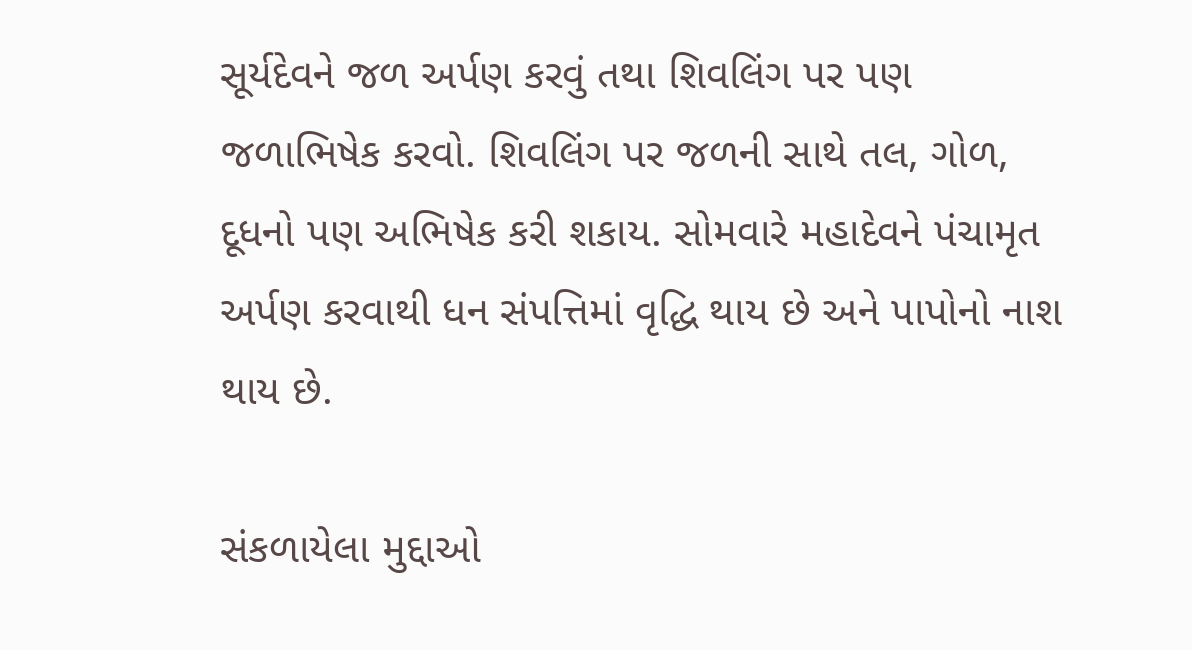સૂર્યદેવને જળ અર્પણ કરવું તથા શિવલિંગ પર પણ જળાભિષેક કરવો. શિવલિંગ પર જળની સાથે તલ, ગોળ, દૂધનો પણ અભિષેક કરી શકાય. સોમવારે મહાદેવને પંચામૃત અર્પણ કરવાથી ધન સંપત્તિમાં વૃદ્ધિ થાય છે અને પાપોનો નાશ થાય છે.

સંકળાયેલા મુદ્દાઓ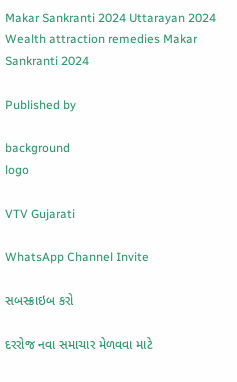Makar Sankranti 2024 Uttarayan 2024 Wealth attraction remedies Makar Sankranti 2024

Published by

background
logo

VTV Gujarati

WhatsApp Channel Invite

સબસ્ક્રાઇબ કરો

દરરોજ નવા સમાચાર મેળવવા માટે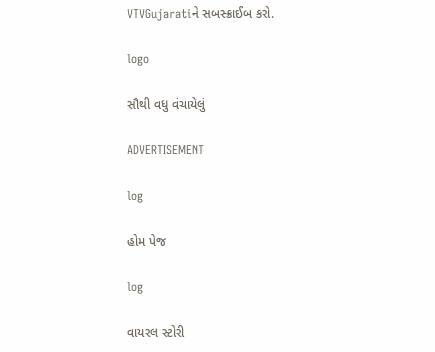VTVGujaratiને સબસ્ક્રાઈબ કરો.

logo

સૌથી વધુ વંચાયેલું

ADVERTISEMENT

log

હોમ પેજ

log

વાયરલ સ્ટોરી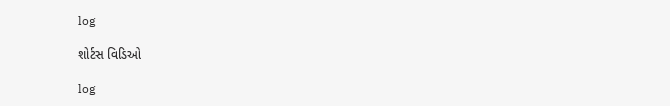log

શોર્ટસ વિડિઓ

log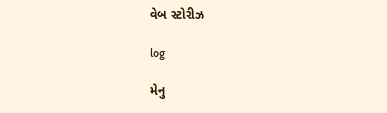વેબ સ્ટોરીઝ

log

મેનુ